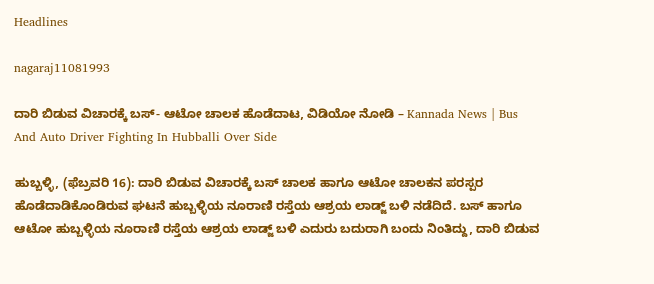Headlines

nagaraj11081993

ದಾರಿ ಬಿಡುವ ವಿಚಾರಕ್ಕೆ ಬಸ್- ಆಟೋ ಚಾಲಕ ಹೊಡೆದಾಟ, ವಿಡಿಯೋ ನೋಡಿ – Kannada News | Bus And Auto Driver Fighting In Hubballi Over Side

ಹುಬ್ಬಳ್ಳಿ, (ಫೆಬ್ರವರಿ 16): ದಾರಿ ಬಿಡುವ ವಿಚಾರಕ್ಕೆ ಬಸ್ ಚಾಲಕ ಹಾಗೂ ಆಟೋ ಚಾಲಕನ ಪರಸ್ಪರ ಹೊಡೆದಾಡಿಕೊಂಡಿರುವ ಘಟನೆ ಹುಬ್ಬಳ್ಳಿಯ ನೂರಾಣಿ ರಸ್ತೆಯ ಆಶ್ರಯ ಲಾಡ್ಜ್ ಬಳಿ ನಡೆದಿದೆ. ಬಸ್ ಹಾಗೂ ಆಟೋ ಹುಬ್ಬಳ್ಳಿಯ ನೂರಾಣಿ ರಸ್ತೆಯ ಆಶ್ರಯ ಲಾಡ್ಜ್ ಬಳಿ ಎದುರು ಬದುರಾಗಿ ಬಂದು ನಿಂತಿದ್ದು, ದಾರಿ ಬಿಡುವ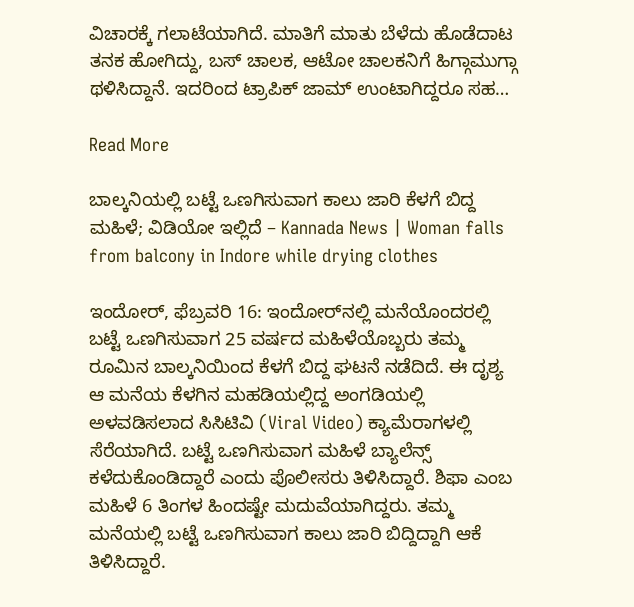ವಿಚಾರಕ್ಕೆ ಗಲಾಟೆಯಾಗಿದೆ. ಮಾತಿಗೆ ಮಾತು ಬೆಳೆದು ಹೊಡೆದಾಟ ತನಕ ಹೋಗಿದ್ದು, ಬಸ್ ಚಾಲಕ, ಆಟೋ ಚಾಲಕನಿಗೆ ಹಿಗ್ಗಾಮುಗ್ಗಾ ಥಳಿಸಿದ್ದಾನೆ. ಇದರಿಂದ ಟ್ರಾಪಿಕ್ ಜಾಮ್ ಉಂಟಾಗಿದ್ದರೂ ಸಹ…

Read More

ಬಾಲ್ಕನಿಯಲ್ಲಿ ಬಟ್ಟೆ ಒಣಗಿಸುವಾಗ ಕಾಲು ಜಾರಿ ಕೆಳಗೆ ಬಿದ್ದ ಮಹಿಳೆ; ವಿಡಿಯೋ ಇಲ್ಲಿದೆ – Kannada News | Woman falls from balcony in Indore while drying clothes

ಇಂದೋರ್, ಫೆಬ್ರವರಿ 16: ಇಂದೋರ್‌ನಲ್ಲಿ ಮನೆಯೊಂದರಲ್ಲಿ ಬಟ್ಟೆ ಒಣಗಿಸುವಾಗ 25 ವರ್ಷದ ಮಹಿಳೆಯೊಬ್ಬರು ತಮ್ಮ ರೂಮಿನ ಬಾಲ್ಕನಿಯಿಂದ ಕೆಳಗೆ ಬಿದ್ದ ಘಟನೆ ನಡೆದಿದೆ. ಈ ದೃಶ್ಯ ಆ ಮನೆಯ ಕೆಳಗಿನ ಮಹಡಿಯಲ್ಲಿದ್ದ ಅಂಗಡಿಯಲ್ಲಿ ಅಳವಡಿಸಲಾದ ಸಿಸಿಟಿವಿ (Viral Video) ಕ್ಯಾಮೆರಾಗಳಲ್ಲಿ ಸೆರೆಯಾಗಿದೆ. ಬಟ್ಟೆ ಒಣಗಿಸುವಾಗ ಮಹಿಳೆ ಬ್ಯಾಲೆನ್ಸ್ ಕಳೆದುಕೊಂಡಿದ್ದಾರೆ ಎಂದು ಪೊಲೀಸರು ತಿಳಿಸಿದ್ದಾರೆ. ಶಿಫಾ ಎಂಬ ಮಹಿಳೆ 6 ತಿಂಗಳ ಹಿಂದಷ್ಟೇ ಮದುವೆಯಾಗಿದ್ದರು. ತಮ್ಮ ಮನೆಯಲ್ಲಿ ಬಟ್ಟೆ ಒಣಗಿಸುವಾಗ ಕಾಲು ಜಾರಿ ಬಿದ್ದಿದ್ದಾಗಿ ಆಕೆ ತಿಳಿಸಿದ್ದಾರೆ.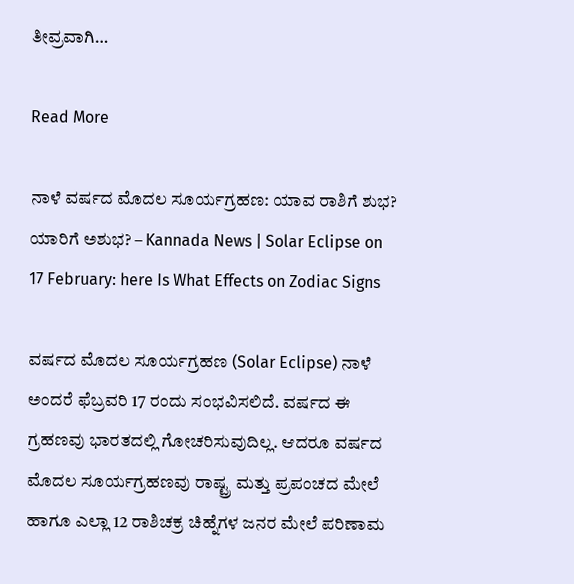ತೀವ್ರವಾಗಿ…

Read More

ನಾಳೆ ವರ್ಷದ ಮೊದಲ ಸೂರ್ಯಗ್ರಹಣ: ಯಾವ ರಾಶಿಗೆ ಶುಭ? ಯಾರಿಗೆ ಅಶುಭ? – Kannada News | Solar Eclipse on 17 February: here Is What Effects on Zodiac Signs

ವರ್ಷದ ಮೊದಲ ಸೂರ್ಯಗ್ರಹಣ (Solar Eclipse) ನಾಳೆ ಅಂದರೆ ಫೆಬ್ರವರಿ 17 ರಂದು ಸಂಭವಿಸಲಿದೆ. ವರ್ಷದ ಈ ಗ್ರಹಣವು ಭಾರತದಲ್ಲಿ ಗೋಚರಿಸುವುದಿಲ್ಲ. ಆದರೂ ವರ್ಷದ ಮೊದಲ ಸೂರ್ಯಗ್ರಹಣವು ರಾಷ್ಟ್ರ ಮತ್ತು ಪ್ರಪಂಚದ ಮೇಲೆ ಹಾಗೂ ಎಲ್ಲಾ 12 ರಾಶಿಚಕ್ರ ಚಿಹ್ನೆಗಳ ಜನರ ಮೇಲೆ ಪರಿಣಾಮ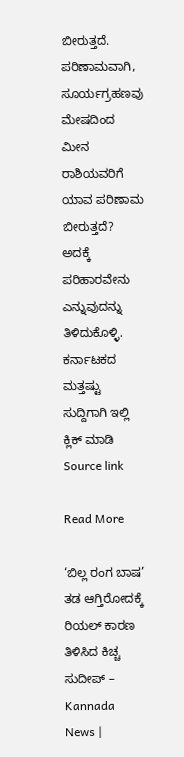ಬೀರುತ್ತದೆ. ಪರಿಣಾಮವಾಗಿ, ಸೂರ್ಯಗ್ರಹಣವು ಮೇಷದಿಂದ ಮೀನ ರಾಶಿಯವರಿಗೆ ಯಾವ ಪರಿಣಾಮ ಬೀರುತ್ತದೆ? ಅದಕ್ಕೆ ಪರಿಹಾರವೇನು ಎನ್ನುವುದನ್ನು ತಿಳಿದುಕೊಳ್ಳಿ. ಕರ್ನಾಟಕದ ಮತ್ತಷ್ಟು ಸುದ್ದಿಗಾಗಿ ಇಲ್ಲಿ ಕ್ಲಿಕ್ ಮಾಡಿ Source link

Read More

‘ಬಿಲ್ಲ ರಂಗ ಬಾಷ’ ತಡ ಆಗ್ತಿರೋದಕ್ಕೆ ರಿಯಲ್ ಕಾರಣ ತಿಳಿಸಿದ ಕಿಚ್ಚ ಸುದೀಪ್ – Kannada News |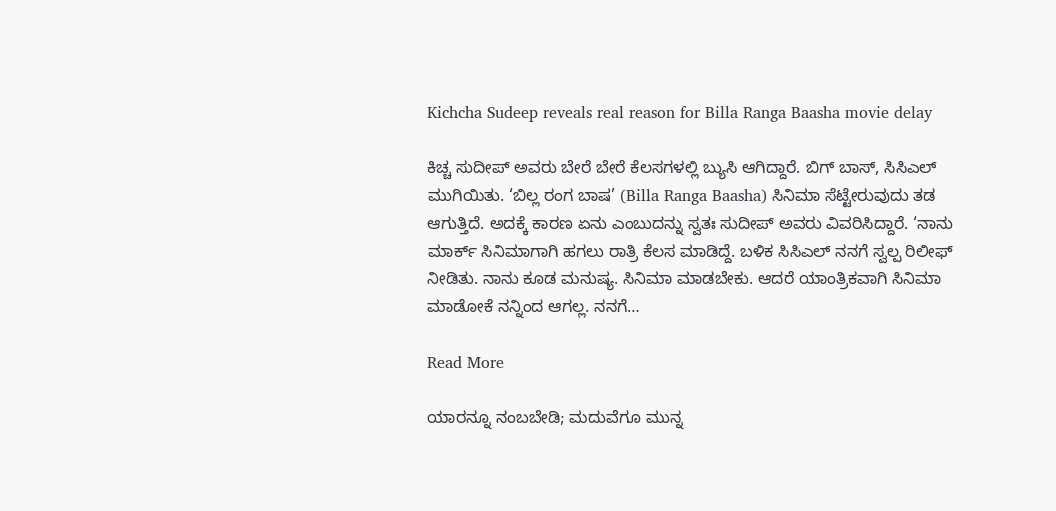Kichcha Sudeep reveals real reason for Billa Ranga Baasha movie delay

ಕಿಚ್ಚ ಸುದೀಪ್ ಅವರು ಬೇರೆ ಬೇರೆ ಕೆಲಸಗಳಲ್ಲಿ ಬ್ಯುಸಿ ಆಗಿದ್ದಾರೆ. ಬಿಗ್ ಬಾಸ್, ಸಿಸಿಎಲ್ ಮುಗಿಯಿತು. ‘ಬಿಲ್ಲ ರಂಗ ಬಾಷ’ (Billa Ranga Baasha) ಸಿನಿಮಾ ಸೆಟ್ಟೇರುವುದು ತಡ ಆಗುತ್ತಿದೆ. ಅದಕ್ಕೆ ಕಾರಣ ಏನು ಎಂಬುದನ್ನು ಸ್ವತಃ ಸುದೀಪ್ ಅವರು ವಿವರಿಸಿದ್ದಾರೆ. ‘ನಾನು ಮಾರ್ಕ್ ಸಿನಿಮಾಗಾಗಿ ಹಗಲು ರಾತ್ರಿ ಕೆಲಸ ಮಾಡಿದ್ದೆ. ಬಳಿಕ ಸಿಸಿಎಲ್ ನನಗೆ ಸ್ವಲ್ಪ ರಿಲೀಫ್ ನೀಡಿತು. ನಾನು ಕೂಡ ಮನುಷ್ಯ. ಸಿನಿಮಾ ಮಾಡಬೇಕು. ಆದರೆ ಯಾಂತ್ರಿಕವಾಗಿ ಸಿನಿಮಾ ಮಾಡೋಕೆ ನನ್ನಿಂದ ಆಗಲ್ಲ. ನನಗೆ…

Read More

ಯಾರನ್ನೂ ನಂಬಬೇಡಿ; ಮದುವೆಗೂ ಮುನ್ನ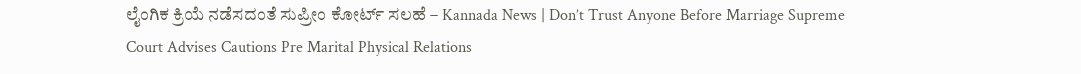ಲೈಂಗಿಕ ಕ್ರಿಯೆ ನಡೆಸದಂತೆ ಸುಪ್ರೀಂ ಕೋರ್ಟ್ ಸಲಹೆ – Kannada News | Don’t Trust Anyone Before Marriage Supreme Court Advises Cautions Pre Marital Physical Relations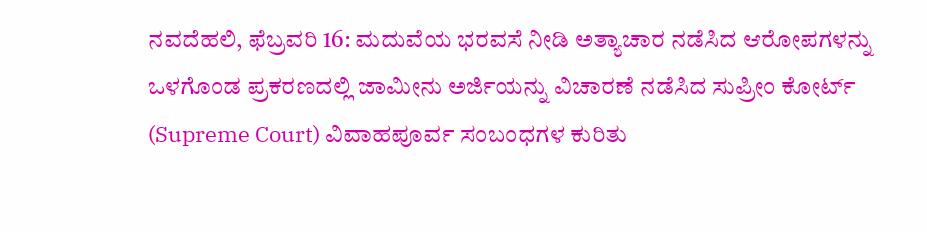ನವದೆಹಲಿ, ಫೆಬ್ರವರಿ 16: ಮದುವೆಯ ಭರವಸೆ ನೀಡಿ ಅತ್ಯಾಚಾರ ನಡೆಸಿದ ಆರೋಪಗಳನ್ನು ಒಳಗೊಂಡ ಪ್ರಕರಣದಲ್ಲಿ ಜಾಮೀನು ಅರ್ಜಿಯನ್ನು ವಿಚಾರಣೆ ನಡೆಸಿದ ಸುಪ್ರೀಂ ಕೋರ್ಟ್ (Supreme Court) ವಿವಾಹಪೂರ್ವ ಸಂಬಂಧಗಳ ಕುರಿತು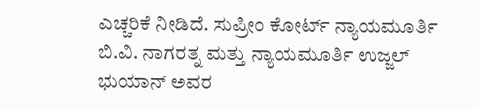ಎಚ್ಚರಿಕೆ ನೀಡಿದೆ. ಸುಪ್ರೀಂ ಕೋರ್ಟ್ ನ್ಯಾಯಮೂರ್ತಿ ಬಿ.ವಿ. ನಾಗರತ್ನ ಮತ್ತು ನ್ಯಾಯಮೂರ್ತಿ ಉಜ್ಜಲ್ ಭುಯಾನ್ ಅವರ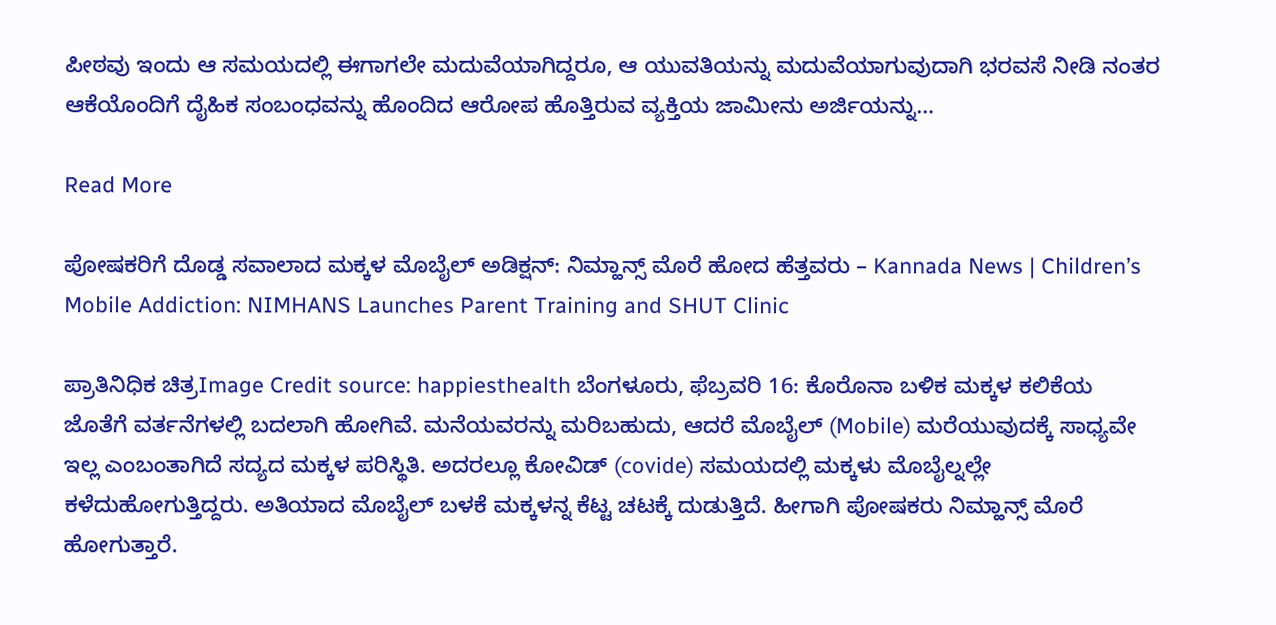ಪೀಠವು ಇಂದು ಆ ಸಮಯದಲ್ಲಿ ಈಗಾಗಲೇ ಮದುವೆಯಾಗಿದ್ದರೂ, ಆ ಯುವತಿಯನ್ನು ಮದುವೆಯಾಗುವುದಾಗಿ ಭರವಸೆ ನೀಡಿ ನಂತರ ಆಕೆಯೊಂದಿಗೆ ದೈಹಿಕ ಸಂಬಂಧವನ್ನು ಹೊಂದಿದ ಆರೋಪ ಹೊತ್ತಿರುವ ವ್ಯಕ್ತಿಯ ಜಾಮೀನು ಅರ್ಜಿಯನ್ನು…

Read More

ಪೋಷಕರಿಗೆ ದೊಡ್ಡ ಸವಾಲಾದ ಮಕ್ಕಳ ಮೊಬೈಲ್ ಅಡಿಕ್ಷನ್: ನಿಮ್ಹಾನ್ಸ್ ಮೊರೆ ಹೋದ ಹೆತ್ತವರು – Kannada News | Children’s Mobile Addiction: NIMHANS Launches Parent Training and SHUT Clinic

ಪ್ರಾತಿನಿಧಿಕ ಚಿತ್ರImage Credit source: happiesthealth ಬೆಂಗಳೂರು, ಫೆಬ್ರವರಿ 16: ಕೊರೊನಾ ಬಳಿಕ ಮಕ್ಕಳ ಕಲಿಕೆಯ ಜೊತೆಗೆ ವರ್ತನೆಗಳಲ್ಲಿ ಬದಲಾಗಿ ಹೋಗಿವೆ. ಮನೆಯವರನ್ನು ಮರಿಬಹುದು, ಆದರೆ ಮೊಬೈಲ್ (Mobile) ಮರೆಯುವುದಕ್ಕೆ ಸಾಧ್ಯವೇ ಇಲ್ಲ ಎಂಬಂತಾಗಿದೆ ಸದ್ಯದ ಮಕ್ಕಳ ಪರಿಸ್ಥಿತಿ. ಅದರಲ್ಲೂ ಕೋವಿಡ್ (covide) ಸಮಯದಲ್ಲಿ ಮಕ್ಕಳು ಮೊಬೈಲ್ನಲ್ಲೇ ಕಳೆದುಹೋಗುತ್ತಿದ್ದರು. ಅತಿಯಾದ ಮೊಬೈಲ್ ಬಳಕೆ ಮಕ್ಕಳನ್ನ ಕೆಟ್ಟ ಚಟಕ್ಕೆ ದುಡುತ್ತಿದೆ. ಹೀಗಾಗಿ ಪೋಷಕರು ನಿಮ್ಹಾನ್ಸ್ ಮೊರೆ ಹೋಗುತ್ತಾರೆ.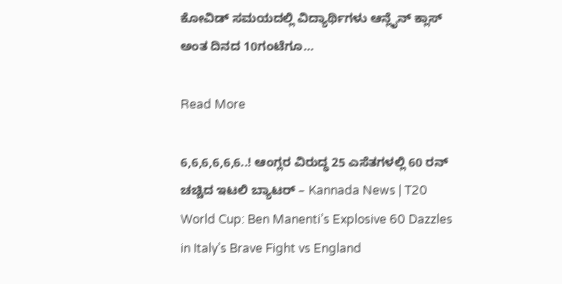ಕೋವಿಡ್ ಸಮಯದಲ್ಲಿ ವಿದ್ಯಾರ್ಥಿಗಳು ಆನ್ಲೈನ್ ಕ್ಲಾಸ್ ಅಂತ ದಿನದ 10ಗಂಟೆಗೂ…

Read More

6,6,6,6,6,6..! ಆಂಗ್ಲರ ವಿರುದ್ಧ 25 ಎಸೆತಗಳಲ್ಲಿ 60 ರನ್ ಚಚ್ಚಿದ ಇಟಲಿ ಬ್ಯಾಟರ್ – Kannada News | T20 World Cup: Ben Manenti’s Explosive 60 Dazzles in Italy’s Brave Fight vs England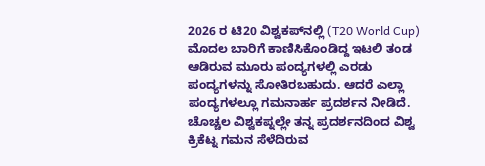2026 ರ ಟಿ20 ವಿಶ್ವಕಪ್‌ನಲ್ಲಿ (T20 World Cup) ಮೊದಲ ಬಾರಿಗೆ ಕಾಣಿಸಿಕೊಂಡಿದ್ದ ಇಟಲಿ ತಂಡ ಆಡಿರುವ ಮೂರು ಪಂದ್ಯಗಳಲ್ಲಿ ಎರಡು ಪಂದ್ಯಗಳನ್ನು ಸೋತಿರಬಹುದು. ಆದರೆ ಎಲ್ಲಾ ಪಂದ್ಯಗಳಲ್ಲೂ ಗಮನಾರ್ಹ ಪ್ರದರ್ಶನ ನೀಡಿದೆ. ಚೊಚ್ಚಲ ವಿಶ್ವಕಪ್ನಲ್ಲೇ ತನ್ನ ಪ್ರದರ್ಶನದಿಂದ ವಿಶ್ವ ಕ್ರಿಕೆಟ್ನ ಗಮನ ಸೆಳೆದಿರುವ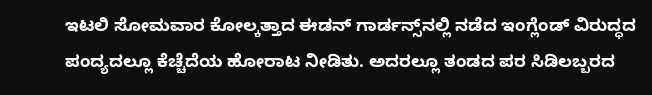ಇಟಲಿ ಸೋಮವಾರ ಕೋಲ್ಕತ್ತಾದ ಈಡನ್ ಗಾರ್ಡನ್ಸ್‌ನಲ್ಲಿ ನಡೆದ ಇಂಗ್ಲೆಂಡ್ ವಿರುದ್ಧದ ಪಂದ್ಯದಲ್ಲೂ ಕೆಚ್ಚೆದೆಯ ಹೋರಾಟ ನೀಡಿತು. ಅದರಲ್ಲೂ ತಂಡದ ಪರ ಸಿಡಿಲಬ್ಬರದ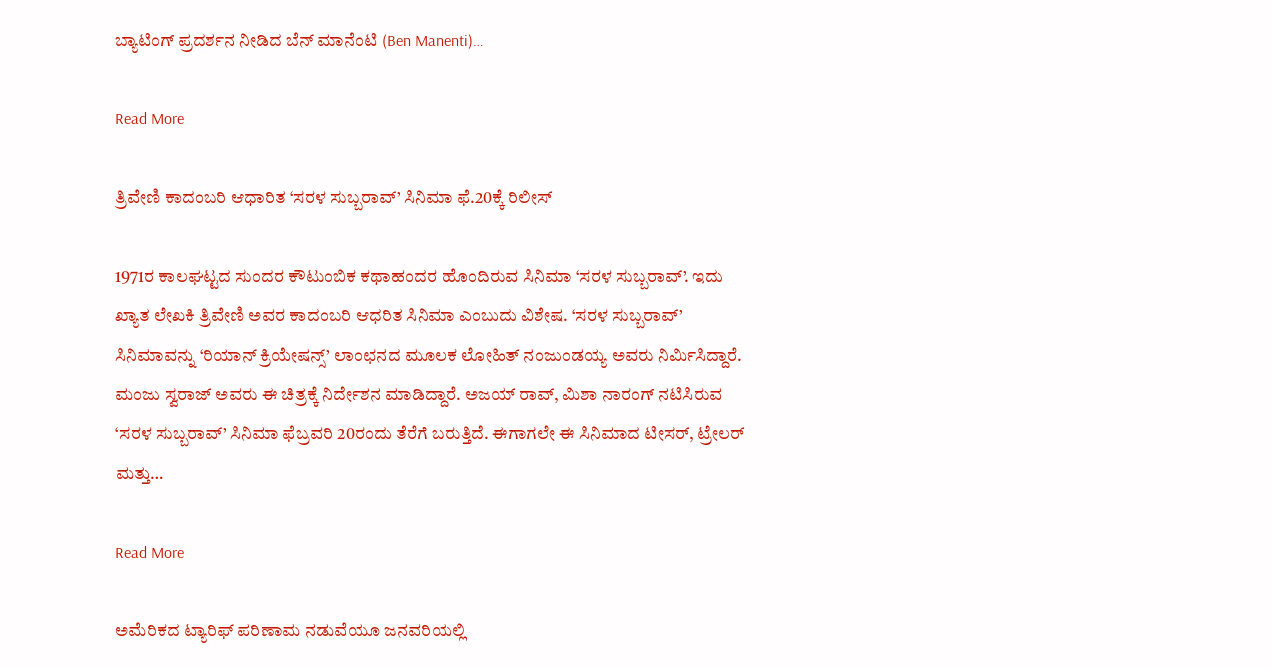ಬ್ಯಾಟಿಂಗ್‌ ಪ್ರದರ್ಶನ ನೀಡಿದ ಬೆನ್ ಮಾನೆಂಟಿ (Ben Manenti)…

Read More

ತ್ರಿವೇಣಿ ಕಾದಂಬರಿ ಆಧಾರಿತ ‘ಸರಳ ಸುಬ್ಬರಾವ್’ ಸಿನಿಮಾ ಫೆ.20ಕ್ಕೆ ರಿಲೀಸ್

1971ರ ಕಾಲಘಟ್ಟದ ಸುಂದರ ಕೌಟುಂಬಿಕ ಕಥಾಹಂದರ ಹೊಂದಿರುವ ಸಿನಿಮಾ ‘ಸರಳ ಸುಬ್ಬರಾವ್’. ಇದು ಖ್ಯಾತ ಲೇಖಕಿ ತ್ರಿವೇಣಿ ಅವರ ಕಾದಂಬರಿ ಆಧರಿತ ಸಿನಿಮಾ ಎಂಬುದು ವಿಶೇಷ. ‘ಸರಳ ಸುಬ್ಬರಾವ್’ ಸಿನಿಮಾವನ್ನು ‘ರಿಯಾನ್ ಕ್ರಿಯೇಷನ್ಸ್’ ಲಾಂಛನದ ಮೂಲಕ ಲೋಹಿತ್ ನಂಜುಂಡಯ್ಯ ಅವರು ನಿರ್ಮಿಸಿದ್ದಾರೆ. ಮಂಜು ಸ್ವರಾಜ್ ಅವರು ಈ ಚಿತ್ರಕ್ಕೆ ನಿರ್ದೇಶನ ಮಾಡಿದ್ದಾರೆ. ಅಜಯ್ ರಾವ್, ಮಿಶಾ ನಾರಂಗ್ ನಟಿಸಿರುವ ‘ಸರಳ ಸುಬ್ಬರಾವ್’ ಸಿನಿಮಾ ಫೆಬ್ರವರಿ 20ರಂದು ತೆರೆಗೆ ಬರುತ್ತಿದೆ. ಈಗಾಗಲೇ ಈ ಸಿನಿಮಾದ ಟೀಸರ್, ಟ್ರೇಲರ್ ಮತ್ತು…

Read More

ಅಮೆರಿಕದ ಟ್ಯಾರಿಫ್ ಪರಿಣಾಮ ನಡುವೆಯೂ ಜನವರಿಯಲ್ಲಿ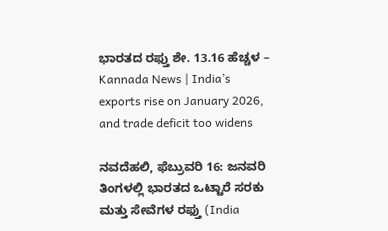ಭಾರತದ ರಫ್ತು ಶೇ. 13.16 ಹೆಚ್ಚಳ – Kannada News | India’s exports rise on January 2026, and trade deficit too widens

ನವದೆಹಲಿ, ಫೆಬ್ರುವರಿ 16: ಜನವರಿ ತಿಂಗಳಲ್ಲಿ ಭಾರತದ ಒಟ್ಟಾರೆ ಸರಕು ಮತ್ತು ಸೇವೆಗಳ ರಫ್ತು (India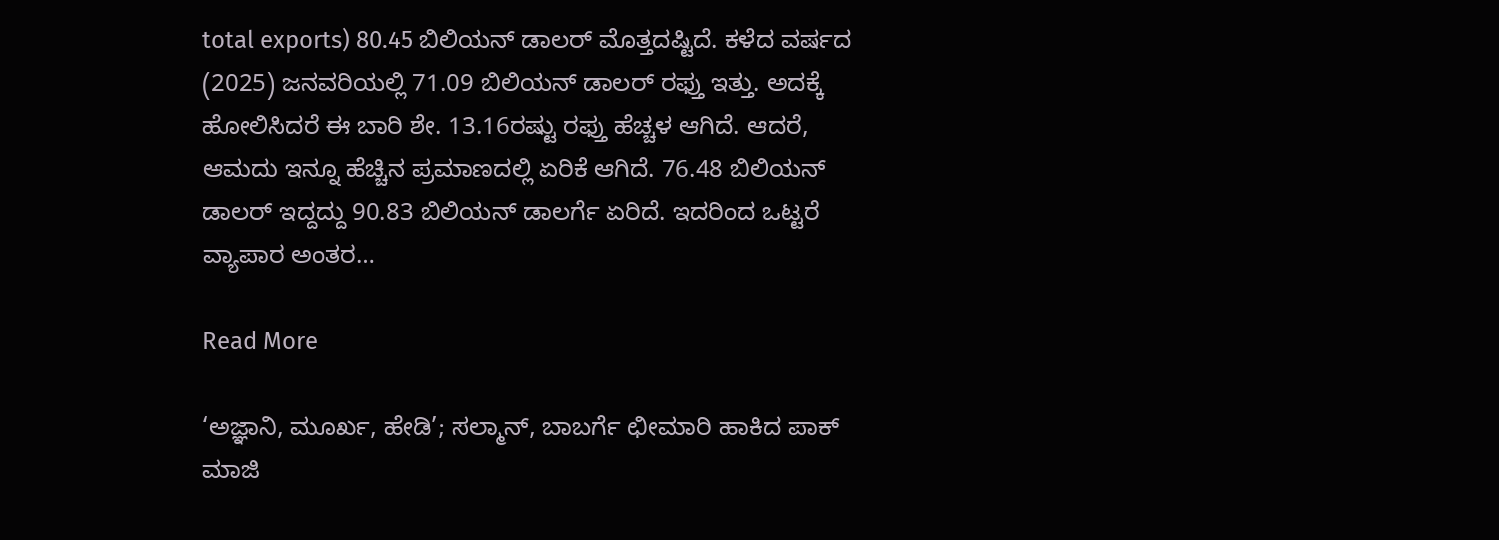total exports) 80.45 ಬಿಲಿಯನ್ ಡಾಲರ್ ಮೊತ್ತದಷ್ಟಿದೆ. ಕಳೆದ ವರ್ಷದ (2025) ಜನವರಿಯಲ್ಲಿ 71.09 ಬಿಲಿಯನ್ ಡಾಲರ್ ರಫ್ತು ಇತ್ತು. ಅದಕ್ಕೆ ಹೋಲಿಸಿದರೆ ಈ ಬಾರಿ ಶೇ. 13.16ರಷ್ಟು ರಫ್ತು ಹೆಚ್ಚಳ ಆಗಿದೆ. ಆದರೆ, ಆಮದು ಇನ್ನೂ ಹೆಚ್ಚಿನ ಪ್ರಮಾಣದಲ್ಲಿ ಏರಿಕೆ ಆಗಿದೆ. 76.48 ಬಿಲಿಯನ್ ಡಾಲರ್ ಇದ್ದದ್ದು 90.83 ಬಿಲಿಯನ್ ಡಾಲರ್ಗೆ ಏರಿದೆ. ಇದರಿಂದ ಒಟ್ಟರೆ ವ್ಯಾಪಾರ ಅಂತರ…

Read More

‘ಅಜ್ಞಾನಿ, ಮೂರ್ಖ, ಹೇಡಿ’; ಸಲ್ಮಾನ್, ಬಾಬರ್ಗೆ ಛೀಮಾರಿ ಹಾಕಿದ ಪಾಕ್ ಮಾಜಿ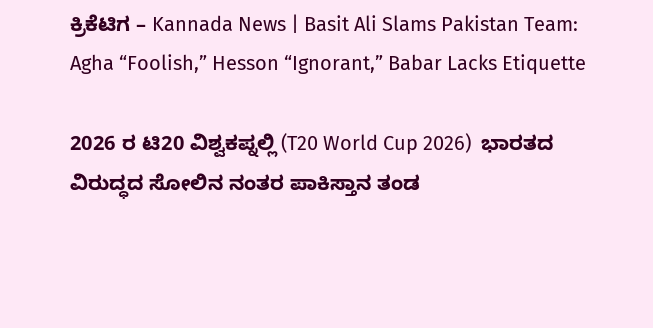ಕ್ರಿಕೆಟಿಗ – Kannada News | Basit Ali Slams Pakistan Team: Agha “Foolish,” Hesson “Ignorant,” Babar Lacks Etiquette

2026 ರ ಟಿ20 ವಿಶ್ವಕಪ್ನಲ್ಲಿ (T20 World Cup 2026)  ಭಾರತದ ವಿರುದ್ಧದ ಸೋಲಿನ ನಂತರ ಪಾಕಿಸ್ತಾನ ತಂಡ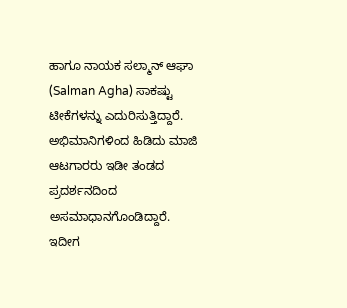ಹಾಗೂ ನಾಯಕ ಸಲ್ಮಾನ್ ಆಘಾ (Salman Agha) ಸಾಕಷ್ಟು ಟೀಕೆಗಳನ್ನು ಎದುರಿಸುತ್ತಿದ್ದಾರೆ. ಅಭಿಮಾನಿಗಳಿಂದ ಹಿಡಿದು ಮಾಜಿ ಆಟಗಾರರು ಇಡೀ ತಂಡದ ಪ್ರದರ್ಶನದಿಂದ ಅಸಮಾಧಾನಗೊಂಡಿದ್ದಾರೆ. ಇದೀಗ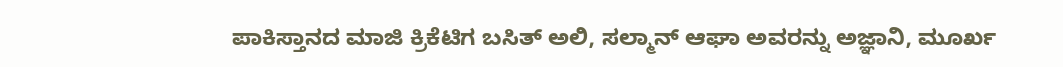ಪಾಕಿಸ್ತಾನದ ಮಾಜಿ ಕ್ರಿಕೆಟಿಗ ಬಸಿತ್ ಅಲಿ, ಸಲ್ಮಾನ್ ಆಘಾ ಅವರನ್ನು ಅಜ್ಞಾನಿ, ಮೂರ್ಖ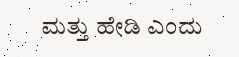ಮತ್ತು ಹೇಡಿ ಎಂದು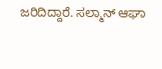ಜರಿದಿದ್ದಾರೆ. ಸಲ್ಮಾನ್ ಆಘಾ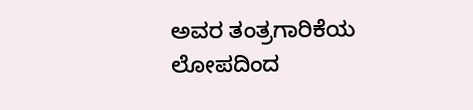ಅವರ ತಂತ್ರಗಾರಿಕೆಯ ಲೋಪದಿಂದ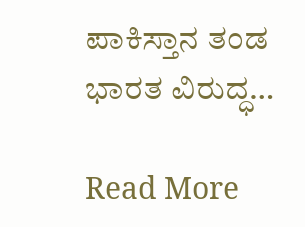ಪಾಕಿಸ್ತಾನ ತಂಡ ಭಾರತ ವಿರುದ್ಧ…

Read More